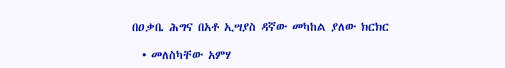በዐቃቤ ሕግና በአቶ ኢሣያስ ዳኛው መካከል ያለው ክርክር

  • መለስካቸው አምሃ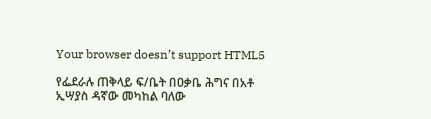Your browser doesn’t support HTML5

የፌደራሉ ጠቅላይ ፍ/ቤት በዐቃቤ ሕግና በአቶ ኢሣያስ ዳኛው መካከል ባለው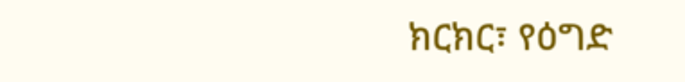ክርክር፣ የዕግድ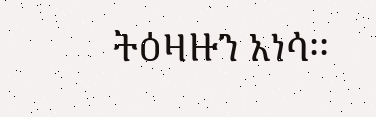ትዕዛዙን አነሳ፡፡